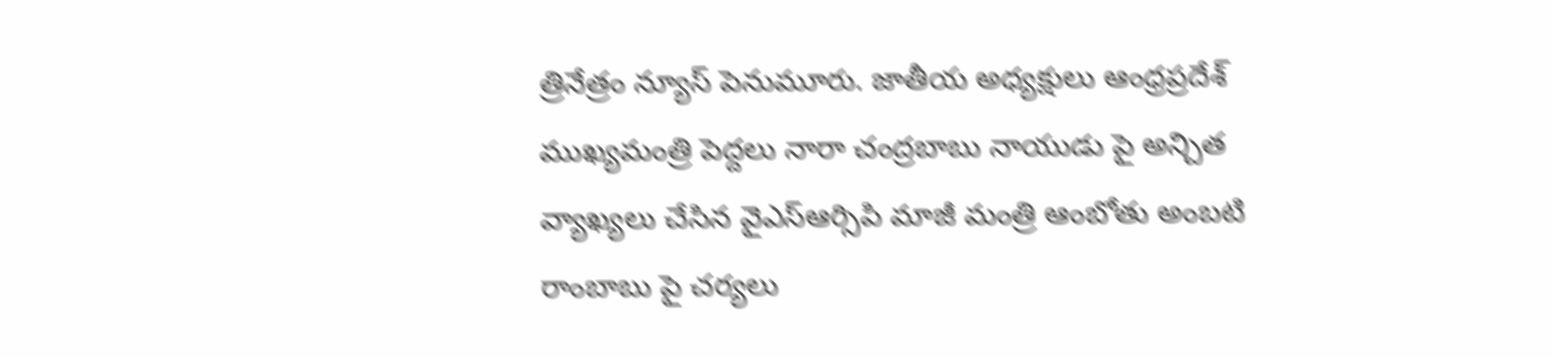త్రినేత్రం న్యూస్ పెనుమూరు. జాతీయ అధ్యక్షులు ఆంధ్రప్రదేశ్ ముఖ్యమంత్రి పెద్దలు నారా చంద్రబాబు నాయుడు పై అన్చిత వ్యాఖ్యలు చేసిన వైఎస్ఆర్సిపి మాజీ మంత్రి ఆంబోతు అంబటి రాంబాబు పై చర్యలు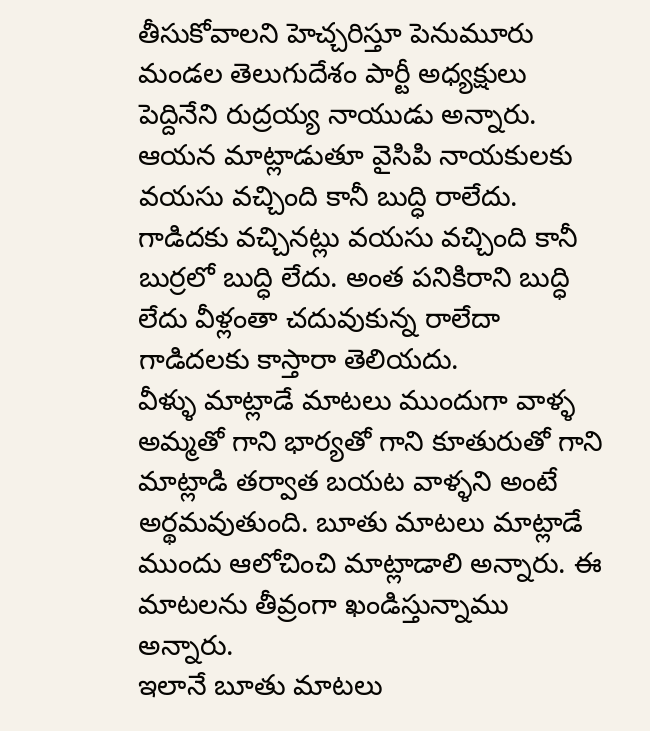తీసుకోవాలని హెచ్చరిస్తూ పెనుమూరు మండల తెలుగుదేశం పార్టీ అధ్యక్షులు పెద్దినేని రుద్రయ్య నాయుడు అన్నారు.
ఆయన మాట్లాడుతూ వైసిపి నాయకులకు వయసు వచ్చింది కానీ బుద్ధి రాలేదు. గాడిదకు వచ్చినట్లు వయసు వచ్చింది కానీ బుర్రలో బుద్ధి లేదు. అంత పనికిరాని బుద్ధి లేదు వీళ్లంతా చదువుకున్న రాలేదా గాడిదలకు కాస్తారా తెలియదు.
వీళ్ళు మాట్లాడే మాటలు ముందుగా వాళ్ళ అమ్మతో గాని భార్యతో గాని కూతురుతో గాని మాట్లాడి తర్వాత బయట వాళ్ళని అంటే అర్థమవుతుంది. బూతు మాటలు మాట్లాడే ముందు ఆలోచించి మాట్లాడాలి అన్నారు. ఈ మాటలను తీవ్రంగా ఖండిస్తున్నాము అన్నారు.
ఇలానే బూతు మాటలు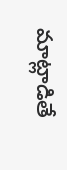మాట్లాడితే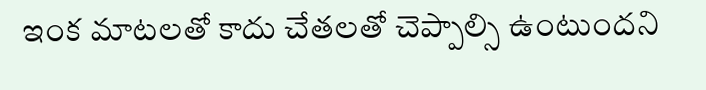ఇంక మాటలతో కాదు చేతలతో చెప్పాల్సి ఉంటుందని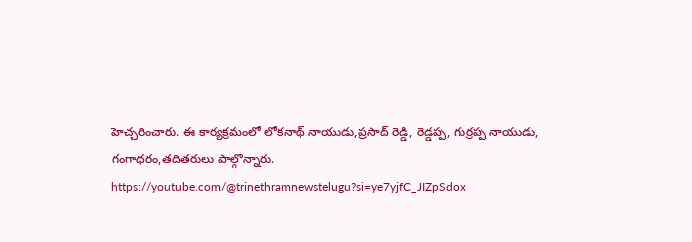హెచ్చరించారు. ఈ కార్యక్రమంలో లోకనాథ్ నాయుడు,ప్రసాద్ రెడ్డి, రెడ్డప్ప, గుర్రప్ప నాయుడు, గంగాధరం,తదితరులు పాల్గొన్నారు.
https://youtube.com/@trinethramnewstelugu?si=ye7yjfC_JIZpSdox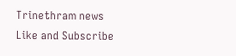Trinethram news
Like and Subscribe